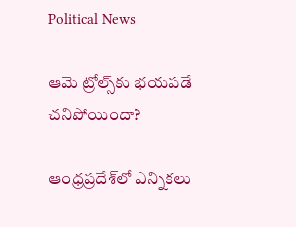Political News

ఆమె ట్రోల్స్‌కు భయపడే చనిపోయిందా?

ఆంధ్రప్రదేశ్‌లో ఎన్నికలు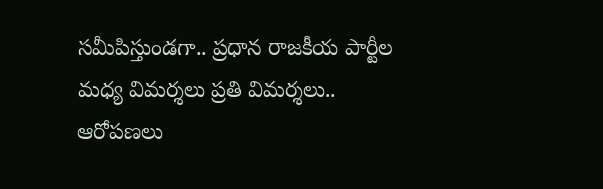సమీపిస్తుండగా.. ప్రధాన రాజకీయ పార్టీల మధ్య విమర్శలు ప్రతి విమర్శలు.. ఆరోపణలు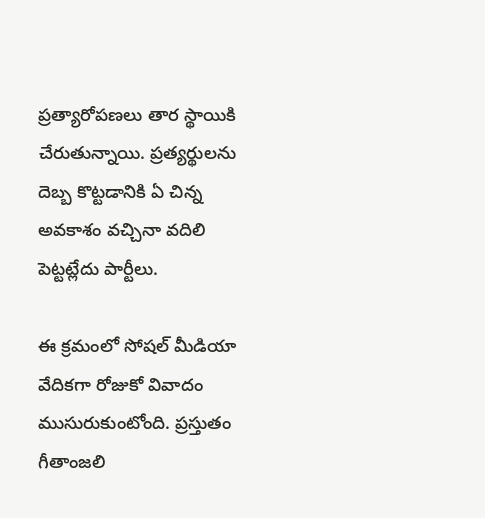ప్రత్యారోపణలు తార స్థాయికి చేరుతున్నాయి. ప్రత్యర్థులను దెబ్బ కొట్టడానికి ఏ చిన్న అవకాశం వచ్చినా వదిలి పెట్టట్లేదు పార్టీలు.

ఈ క్రమంలో సోషల్ మీడియా వేదికగా రోజుకో వివాదం ముసురుకుంటోంది. ప్రస్తుతం గీతాంజలి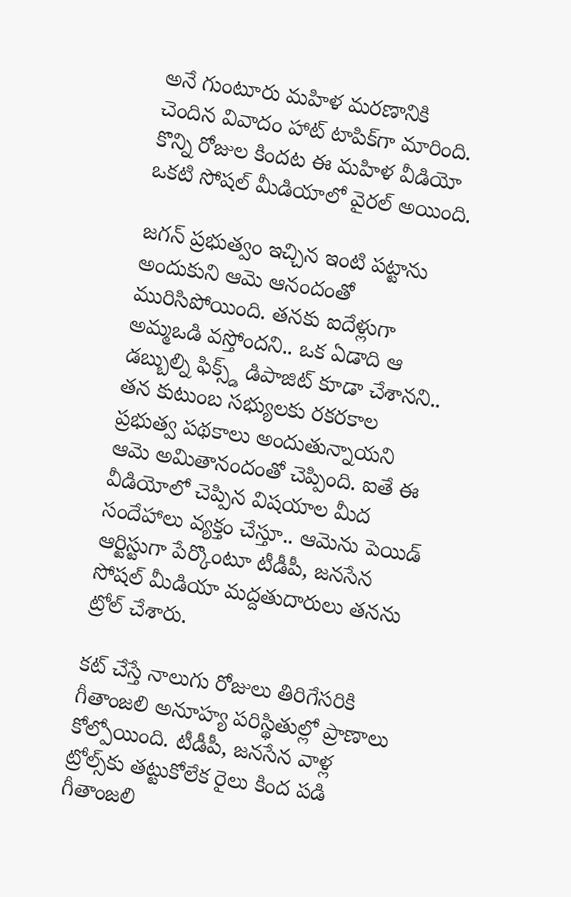అనే గుంటూరు మహిళ మరణానికి చెందిన వివాదం హాట్ టాపిక్‌గా మారింది. కొన్ని రోజుల కిందట ఈ మహిళ వీడియో ఒకటి సోషల్ మీడియాలో వైరల్ అయింది.

జగన్ ప్రభుత్వం ఇచ్చిన ఇంటి పట్టాను అందుకుని ఆమె ఆనందంతో మురిసిపోయింది. తనకు ఐదేళ్లుగా అమ్మఒడి వస్తోందని.. ఒక ఏడాది ఆ డబ్బుల్ని ఫిక్స్డ్‌ డిపాజిట్ కూడా చేశానని.. తన కుటుంబ సభ్యులకు రకరకాల ప్రభుత్వ పథకాలు అందుతున్నాయని ఆమె అమితానందంతో చెప్పింది. ఐతే ఈ వీడియోలో చెప్పిన విషయాల మీద సందేహాలు వ్యక్తం చేస్తూ.. ఆమెను పెయిడ్ ఆర్టిస్టుగా పేర్కొంటూ టీడీపీ, జనసేన సోషల్ మీడియా మద్దతుదారులు తనను ట్రోల్ చేశారు.

కట్ చేస్తే నాలుగు రోజులు తిరిగేసరికి గీతాంజలి అనూహ్య పరిస్థితుల్లో ప్రాణాలు కోల్పోయింది. టీడీపీ, జనసేన వాళ్ల ట్రోల్స్‌కు తట్టుకోలేక రైలు కింద పడి గీతాంజలి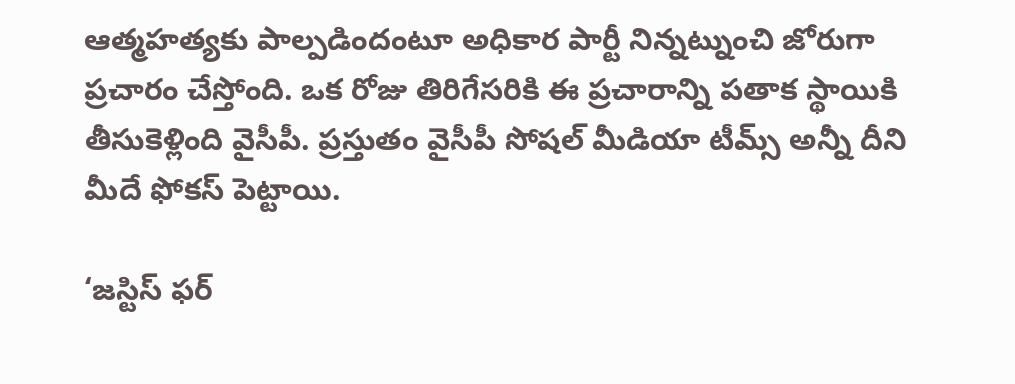ఆత్మహత్యకు పాల్పడిందంటూ అధికార పార్టీ నిన్నట్నుంచి జోరుగా ప్రచారం చేస్తోంది. ఒక రోజు తిరిగేసరికి ఈ ప్రచారాన్ని పతాక స్థాయికి తీసుకెళ్లింది వైసీపీ. ప్రస్తుతం వైసీపీ సోషల్ మీడియా టీమ్స్ అన్నీ దీని మీదే ఫోకస్ పెట్టాయి.

‘జస్టిస్ ఫర్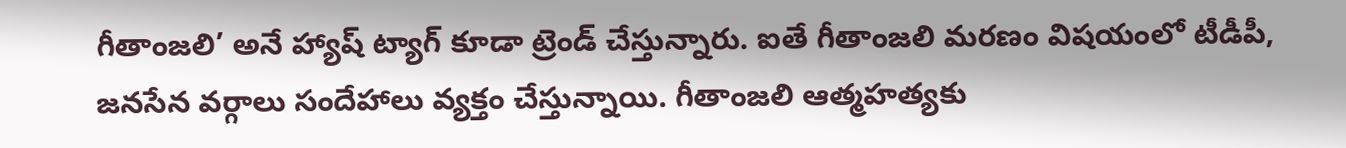గీతాంజలి’ అనే హ్యాష్ ట్యాగ్ కూడా ట్రెండ్ చేస్తున్నారు. ఐతే గీతాంజలి మరణం విషయంలో టీడీపీ, జనసేన వర్గాలు సందేహాలు వ్యక్తం చేస్తున్నాయి. గీతాంజలి ఆత్మహత్యకు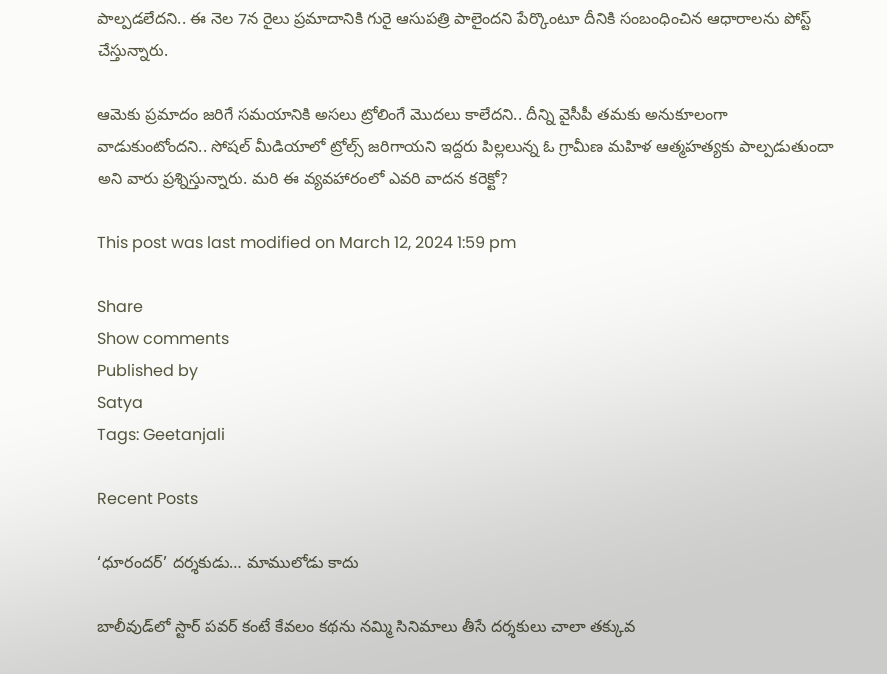పాల్పడలేదని.. ఈ నెల 7న రైలు ప్రమాదానికి గురై ఆసుపత్రి పాలైందని పేర్కొంటూ దీనికి సంబంధించిన ఆధారాలను పోస్ట్ చేస్తున్నారు.

ఆమెకు ప్రమాదం జరిగే సమయానికి అసలు ట్రోలింగే మొదలు కాలేదని.. దీన్ని వైసీపీ తమకు అనుకూలంగా వాడుకుంటోందని.. సోషల్ మీడియాలో ట్రోల్స్ జరిగాయని ఇద్దరు పిల్లలున్న ఓ గ్రామీణ మహిళ ఆత్మహత్యకు పాల్పడుతుందా అని వారు ప్రశ్నిస్తున్నారు. మరి ఈ వ్యవహారంలో ఎవరి వాదన కరెక్టో?

This post was last modified on March 12, 2024 1:59 pm

Share
Show comments
Published by
Satya
Tags: Geetanjali

Recent Posts

‘ధూరందర్’ దర్శకుడు… మాములోడు కాదు

బాలీవుడ్‌లో స్టార్ పవర్ కంటే కేవలం కథను నమ్మి సినిమాలు తీసే దర్శకులు చాలా తక్కువ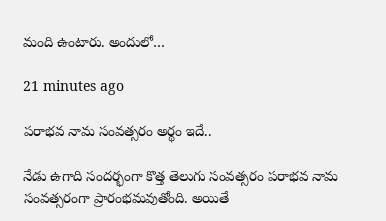మంది ఉంటారు. అందులో…

21 minutes ago

పరాభవ నామ సంవత్సరం అర్థం ఇదే..

నేడు ఉగాది సందర్భంగా కొత్త తెలుగు సంవత్సరం పరాభవ నామ సంవత్సరంగా ప్రారంభమవుతోంది. అయితే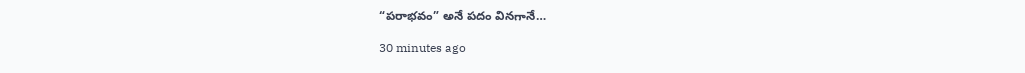“పరాభవం” అనే పదం వినగానే…

30 minutes ago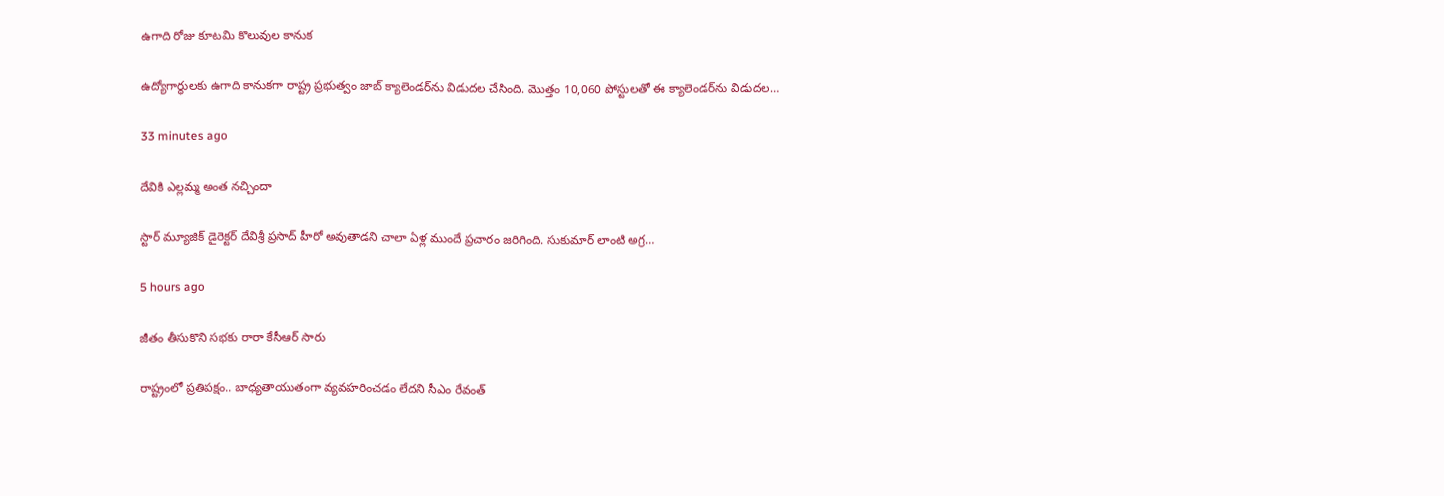ఉగాది రోజు కూటమి కొలువుల కానుక

ఉద్యోగార్థులకు ఉగాది కానుకగా రాష్ట్ర ప్రభుత్వం జాబ్ క్యాలెండర్‌ను విడుదల చేసింది. మొత్తం 10,060 పోస్టులతో ఈ క్యాలెండర్‌ను విడుదల…

33 minutes ago

దేవికి ఎల్లమ్మ అంత నచ్చిందా

స్టార్ మ్యూజిక్ డైరెక్టర్ దేవిశ్రీ ప్రసాద్ హీరో అవుతాడని చాలా ఏళ్ల ముందే ప్రచారం జరిగింది. సుకుమార్ లాంటి అగ్ర…

5 hours ago

జీతం తీసుకొని సభకు రారా కేసీఆర్ సారు

రాష్ట్రంలో ప్ర‌తిప‌క్షం.. బాధ్య‌తాయుతంగా వ్య‌వ‌హ‌రించ‌డం లేద‌ని సీఎం రేవంత్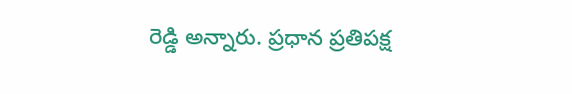రెడ్డి అన్నారు. ప్ర‌ధాన ప్ర‌తిప‌క్ష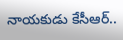నాయ‌కుడు కేసీఆర్‌..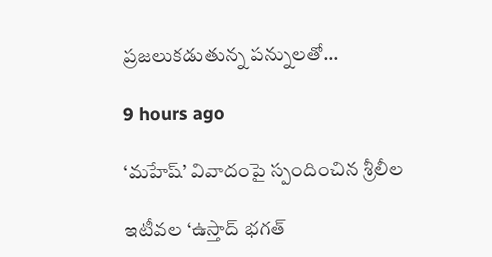ప్ర‌జ‌లుక‌డుతున్న ప‌న్నుల‌తో…

9 hours ago

‘మహేష్’ వివాదంపై స్పందించిన శ్రీలీల

ఇటీవల ‘ఉస్తాద్ భగత్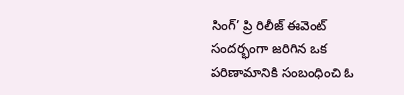సింగ్’ ప్రి రిలీజ్ ఈవెంట్ సందర్భంగా జరిగిన ఒక పరిణామానికి సంబంధించి ఓ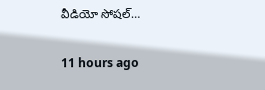వీడియో సోషల్…

11 hours ago